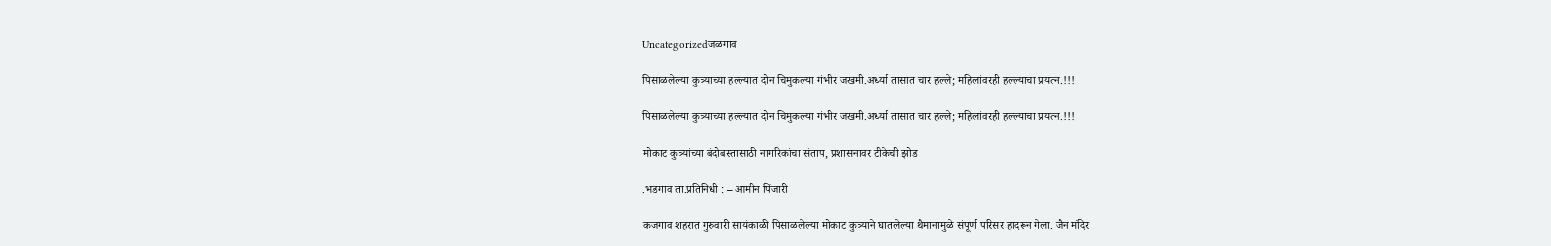Uncategorizedजळगाव

पिसाळलेल्या कुत्र्याच्या हल्ल्यात दोन चिमुकल्या गंभीर जखमी.अर्ध्या तासात चार हल्ले; महिलांवरही हल्ल्याचा प्रयत्न.!!!

पिसाळलेल्या कुत्र्याच्या हल्ल्यात दोन चिमुकल्या गंभीर जखमी.अर्ध्या तासात चार हल्ले; महिलांवरही हल्ल्याचा प्रयत्न.!!!

मोकाट कुत्र्यांच्या बंदोबस्तासाठी नागरिकांचा संताप, प्रशासनावर टीकेची झोड

.भडगाव ता.प्रतिनिधी : – आमीन पिंजारी

कजगाव शहरात गुरुवारी सायंकाळी पिसाळलेल्या मोकाट कुत्र्याने घातलेल्या थैमानामुळे संपूर्ण परिसर हादरून गेला. जैन मंदिर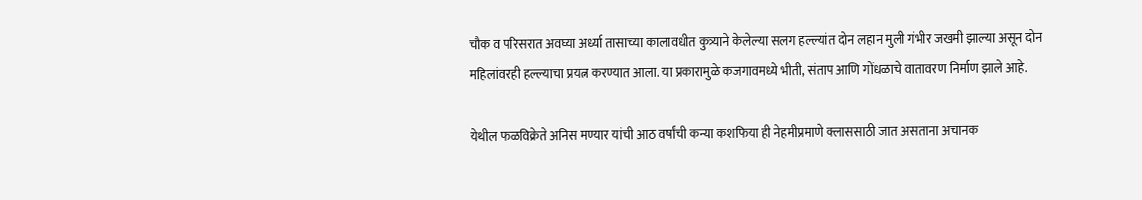चौक व परिसरात अवघ्या अर्ध्या तासाच्या कालावधीत कुत्र्याने केलेल्या सलग हल्ल्यांत दोन लहान मुली गंभीर जखमी झाल्या असून दोन महिलांवरही हल्ल्याचा प्रयत्न करण्यात आला. या प्रकारामुळे कजगावमध्ये भीती, संताप आणि गोंधळाचे वातावरण निर्माण झाले आहे.

येथील फळविक्रेते अनिस मण्यार यांची आठ वर्षांची कन्या कशफिया ही नेहमीप्रमाणे क्लाससाठी जात असताना अचानक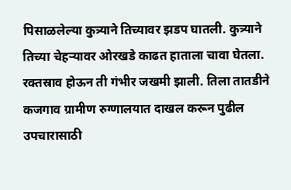पिसाळलेल्या कुत्र्याने तिच्यावर झडप घातली. कुत्र्याने तिच्या चेहऱ्यावर ओरखडे काढत हाताला चावा घेतला. रक्तस्राव होऊन ती गंभीर जखमी झाली. तिला तातडीने कजगाव ग्रामीण रुग्णालयात दाखल करून पुढील उपचारासाठी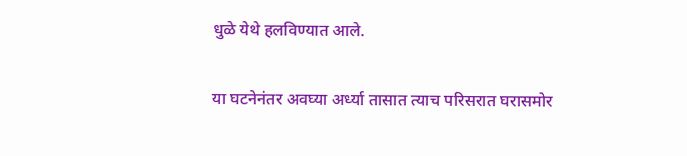धुळे येथे हलविण्यात आले.

या घटनेनंतर अवघ्या अर्ध्या तासात त्याच परिसरात घरासमोर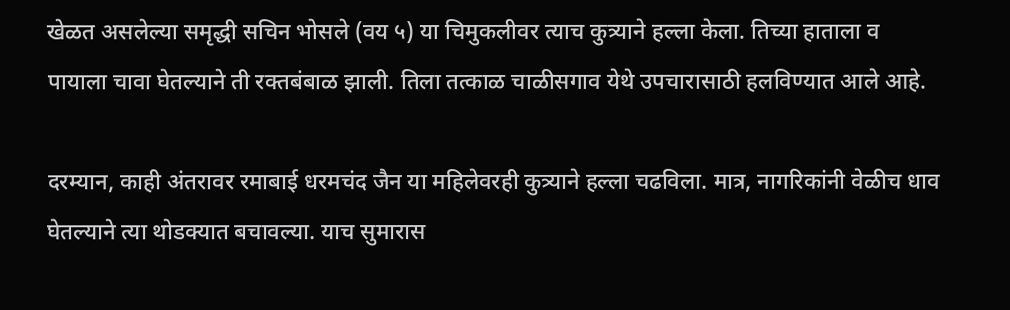खेळत असलेल्या समृद्धी सचिन भोसले (वय ५) या चिमुकलीवर त्याच कुत्र्याने हल्ला केला. तिच्या हाताला व पायाला चावा घेतल्याने ती रक्तबंबाळ झाली. तिला तत्काळ चाळीसगाव येथे उपचारासाठी हलविण्यात आले आहे.

दरम्यान, काही अंतरावर रमाबाई धरमचंद जैन या महिलेवरही कुत्र्याने हल्ला चढविला. मात्र, नागरिकांनी वेळीच धाव घेतल्याने त्या थोडक्यात बचावल्या. याच सुमारास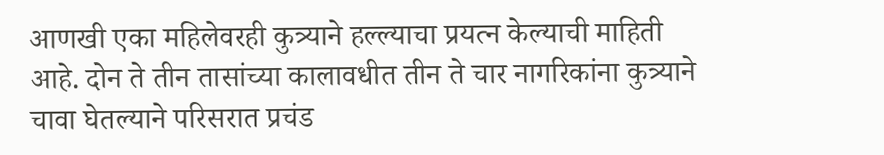आणखी एका महिलेवरही कुत्र्याने हल्ल्याचा प्रयत्न केल्याची माहिती आहे. दोन ते तीन तासांच्या कालावधीत तीन ते चार नागरिकांना कुत्र्याने चावा घेतल्याने परिसरात प्रचंड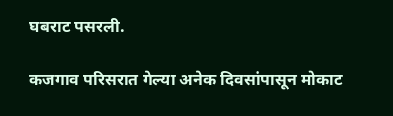घबराट पसरली.

कजगाव परिसरात गेल्या अनेक दिवसांपासून मोकाट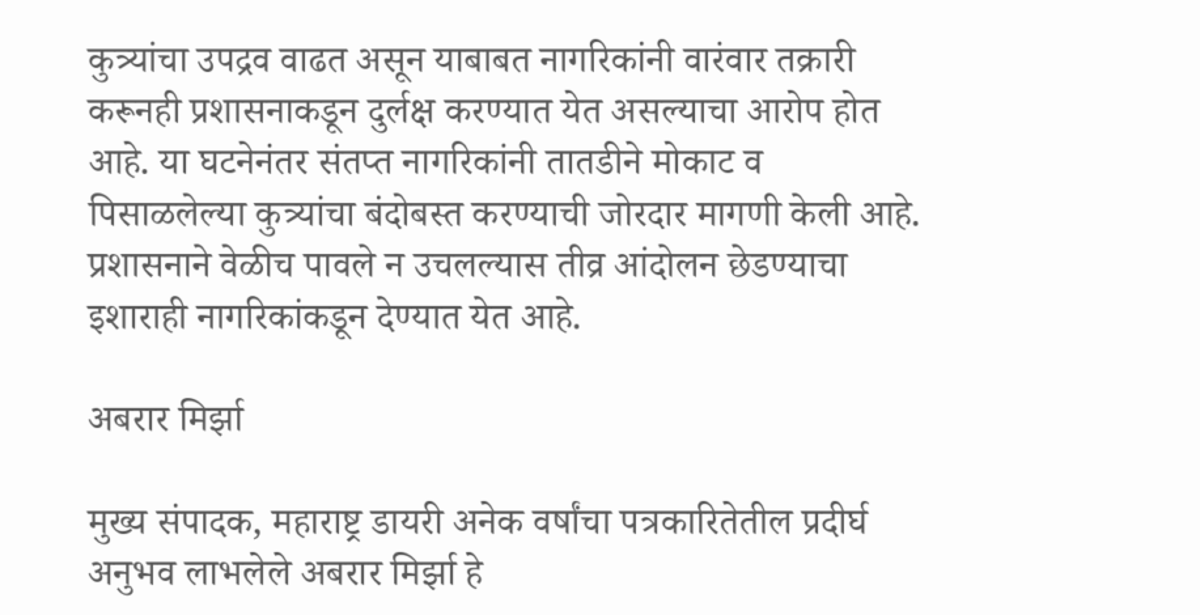कुत्र्यांचा उपद्रव वाढत असून याबाबत नागरिकांनी वारंवार तक्रारी करूनही प्रशासनाकडून दुर्लक्ष करण्यात येत असल्याचा आरोप होत आहे. या घटनेनंतर संतप्त नागरिकांनी तातडीने मोकाट व पिसाळलेल्या कुत्र्यांचा बंदोबस्त करण्याची जोरदार मागणी केली आहे. प्रशासनाने वेळीच पावले न उचलल्यास तीव्र आंदोलन छेडण्याचा इशाराही नागरिकांकडून देण्यात येत आहे.

अबरार मिर्झा

मुख्य संपादक, महाराष्ट्र डायरी अनेक वर्षांचा पत्रकारितेतील प्रदीर्घ अनुभव लाभलेले अबरार मिर्झा हे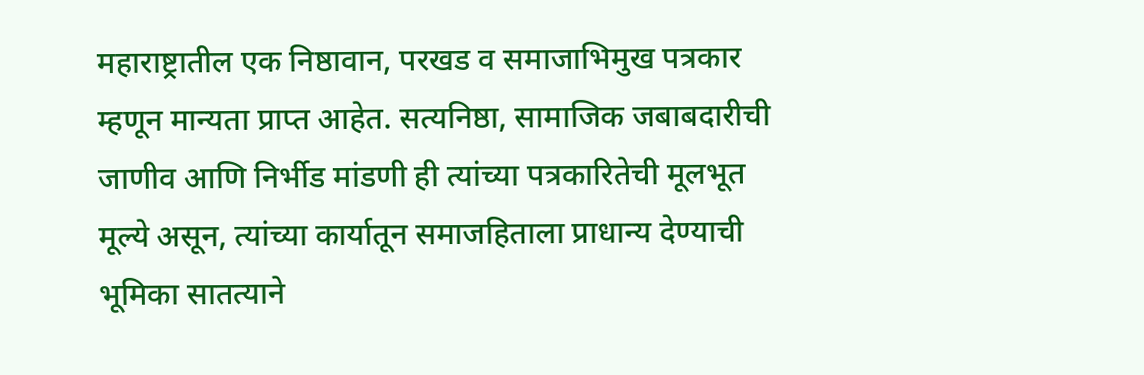महाराष्ट्रातील एक निष्ठावान, परखड व समाजाभिमुख पत्रकार म्हणून मान्यता प्राप्त आहेत. सत्यनिष्ठा, सामाजिक जबाबदारीची जाणीव आणि निर्भीड मांडणी ही त्यांच्या पत्रकारितेची मूलभूत मूल्ये असून, त्यांच्या कार्यातून समाजहिताला प्राधान्य देण्याची भूमिका सातत्याने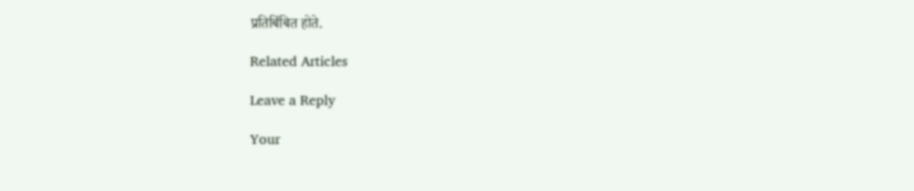प्रतिबिंबित होते.

Related Articles

Leave a Reply

Your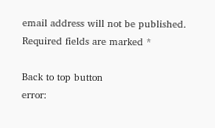email address will not be published. Required fields are marked *

Back to top button
error: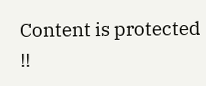Content is protected !!